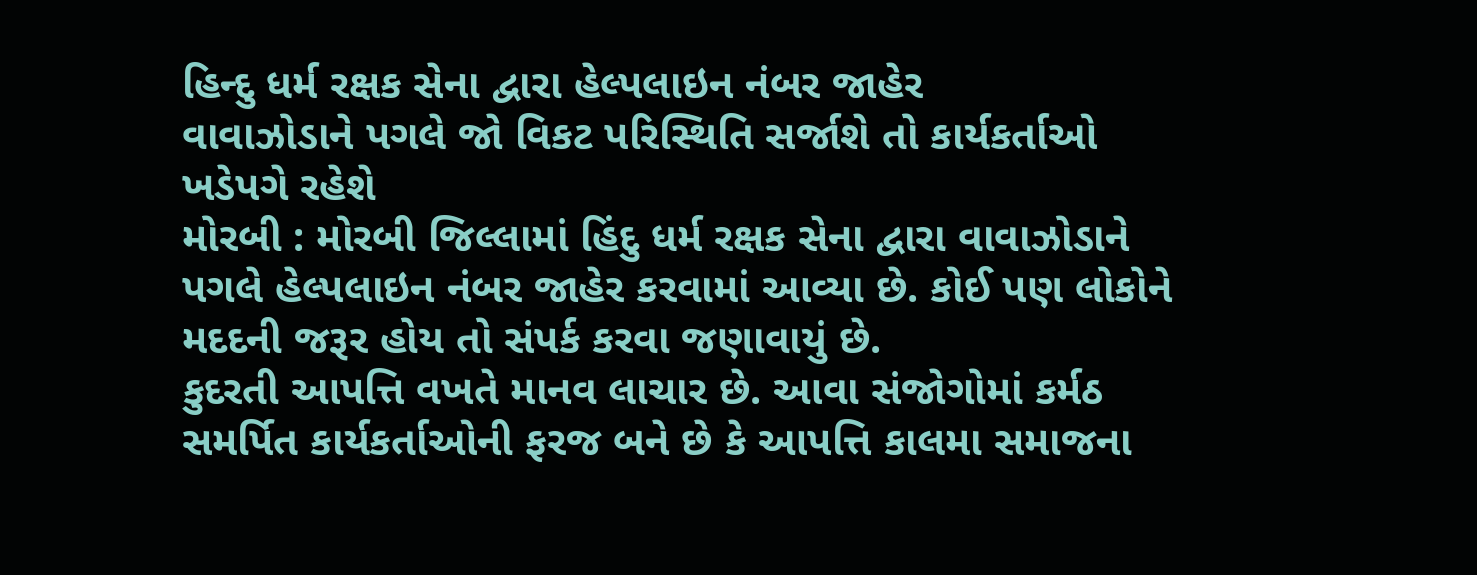હિન્દુ ધર્મ રક્ષક સેના દ્વારા હેલ્પલાઇન નંબર જાહેર
વાવાઝોડાને પગલે જો વિકટ પરિસ્થિતિ સર્જાશે તો કાર્યકર્તાઓ ખડેપગે રહેશે
મોરબી : મોરબી જિલ્લામાં હિંદુ ધર્મ રક્ષક સેના દ્વારા વાવાઝોડાને પગલે હેલ્પલાઇન નંબર જાહેર કરવામાં આવ્યા છે. કોઈ પણ લોકોને મદદની જરૂર હોય તો સંપર્ક કરવા જણાવાયું છે.
કુદરતી આપત્તિ વખતે માનવ લાચાર છે. આવા સંજોગોમાં કર્મઠ સમર્પિત કાર્યકર્તાઓની ફરજ બને છે કે આપત્તિ કાલમા સમાજના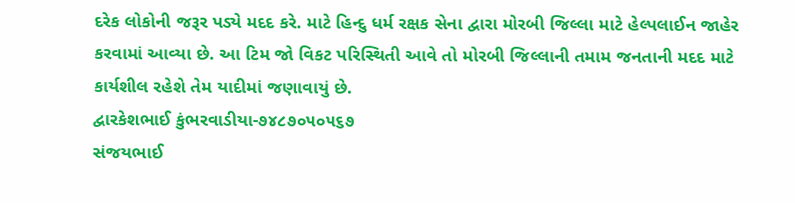દરેક લોકોની જરૂર પડ્યે મદદ કરે. માટે હિન્દુ ધર્મ રક્ષક સેના દ્વારા મોરબી જિલ્લા માટે હેલ્પલાઈન જાહેર કરવામાં આવ્યા છે. આ ટિમ જો વિકટ પરિસ્થિતી આવે તો મોરબી જિલ્લાની તમામ જનતાની મદદ માટે કાર્યશીલ રહેશે તેમ યાદીમાં જણાવાયું છે.
દ્વારકેશભાઈ કુંભરવાડીયા-૭૪૮૭૦૫૦૫૬૭
સંજયભાઈ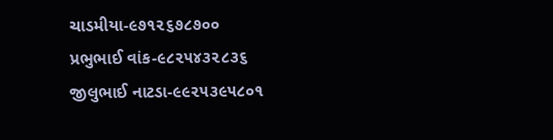ચાડમીયા-૯૭૧૨૬૭૮૭૦૦
પ્રભુભાઈ વાંક-૯૮૨૫૪૩૨૮૩૬
જીલુભાઈ નાટડા-૯૯૨૫૩૯૫૮૦૧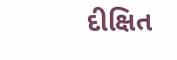દીક્ષિત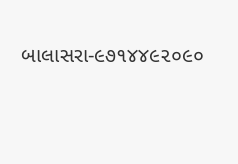બાલાસરા-૯૭૧૪૪૯૨૦૯૦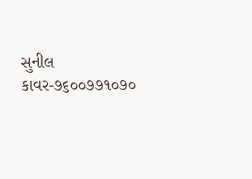સુનીલ કાવર-૭૬૦૦૭૭૧૦૭૦